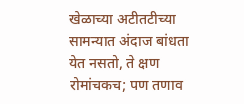खेळाच्या अटीतटीच्या सामन्यात अंदाज बांधता येत नसतो, ते क्षण रोमांचकच; पण तणाव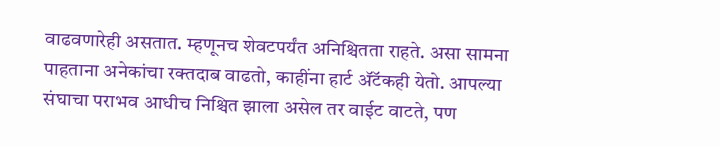वाढवणारेही असतात. म्हणूनच शेवटपर्यंत अनिश्चितता राहते. असा सामना पाहताना अनेकांचा रक्तदाब वाढतो, काहींना हार्ट ॲटॅकही येतो. आपल्या संघाचा पराभव आधीच निश्चित झाला असेल तर वाईट वाटते, पण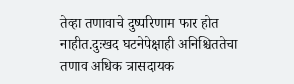तेव्हा तणावाचे दुष्परिणाम फार होत नाहीत.दुःखद घटनेपेक्षाही अनिश्चिततेचा तणाव अधिक त्रासदायक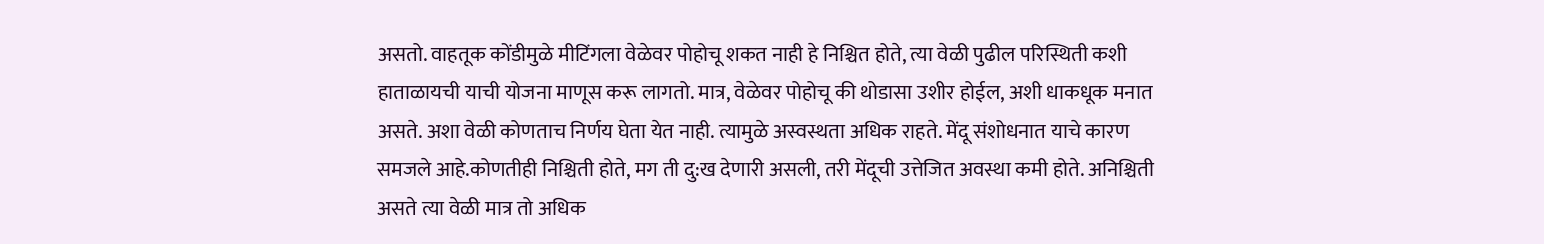असतो. वाहतूक कोंडीमुळे मीटिंगला वेळेवर पोहोचू शकत नाही हे निश्चित होते, त्या वेळी पुढील परिस्थिती कशी हाताळायची याची योजना माणूस करू लागतो. मात्र, वेळेवर पोहोचू की थोडासा उशीर होईल, अशी धाकधूक मनात असते. अशा वेळी कोणताच निर्णय घेता येत नाही. त्यामुळे अस्वस्थता अधिक राहते. मेंदू संशोधनात याचे कारण समजले आहे.कोणतीही निश्चिती होते, मग ती दु:ख देणारी असली, तरी मेंदूची उत्तेजित अवस्था कमी होते. अनिश्चिती असते त्या वेळी मात्र तो अधिक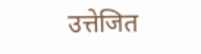उत्तेजित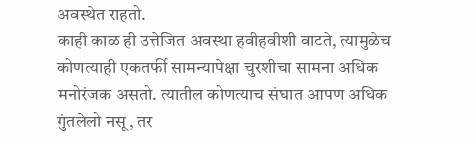अवस्थेत राहतो.
काही काळ ही उत्तेजित अवस्था हवीहवीशी वाटते, त्यामुळेच कोणत्याही एकतर्फी सामन्यापेक्षा चुरशीचा सामना अधिक मनोरंजक असतो. त्यातील कोणत्याच संघात आपण अधिक गुंतलेलो नसू, तर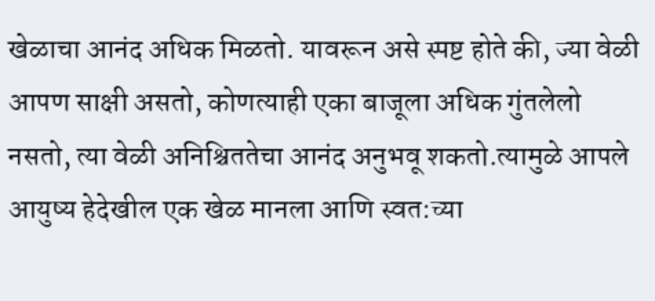खेळाचा आनंद अधिक मिळतो. यावरून असे स्पष्ट होते की, ज्या वेळी आपण साक्षी असतो, कोणत्याही एका बाजूला अधिक गुंतलेलो नसतो, त्या वेळी अनिश्चिततेचा आनंद अनुभवू शकतो.त्यामुळे आपले आयुष्य हेदेखील एक खेळ मानला आणि स्वत:च्या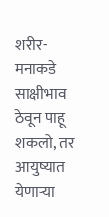शरीर-मनाकडे साक्षीभाव ठेवून पाहू शकलो, तर आयुष्यात येणाऱ्या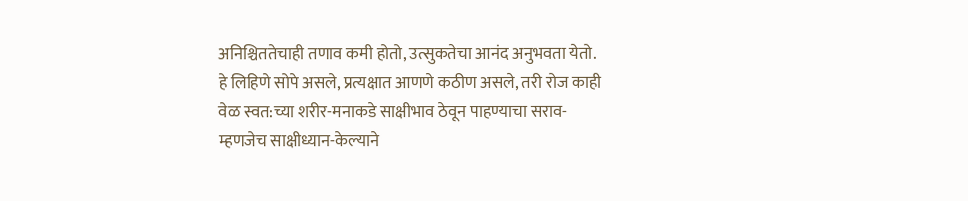अनिश्चिततेचाही तणाव कमी होतो, उत्सुकतेचा आनंद अनुभवता येतो. हे लिहिणे सोपे असले, प्रत्यक्षात आणणे कठीण असले, तरी रोज काही वेळ स्वत:च्या शरीर-मनाकडे साक्षीभाव ठेवून पाहण्याचा सराव-म्हणजेच साक्षीध्यान-केल्याने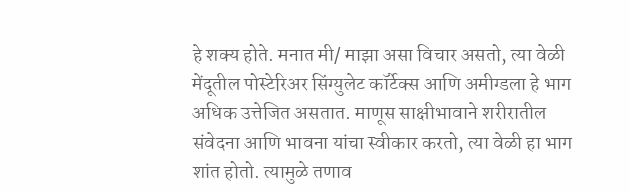हे शक्य होते. मनात मी/ माझा असा विचार असतो, त्या वेळी मेंदूतील पोस्टेरिअर सिंग्युलेट कॉर्टेक्स आणि अमीग्डला हे भाग अधिक उत्तेजित असतात. माणूस साक्षीभावाने शरीरातील संवेदना आणि भावना यांचा स्वीकार करतो, त्या वेळी हा भाग शांत होतो. त्यामुळे तणाव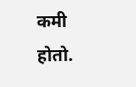कमी होतो.